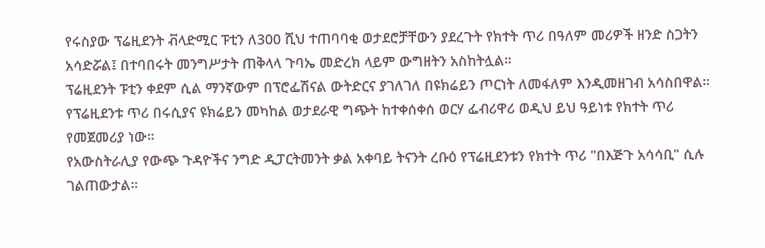የሩስያው ፕሬዚደንት ቭላድሚር ፑቲን ለ300 ሺህ ተጠባባቂ ወታደሮቻቸውን ያደረጉት የክተት ጥሪ በዓለም መሪዎች ዘንድ ስጋትን አሳድሯል፤ በተባበሩት መንግሥታት ጠቅላላ ጉባኤ መድረክ ላይም ውግዘትን አስከትሏል።
ፕሬዚደንት ፑቲን ቀደም ሲል ማንኛውም በፕሮፌሽናል ውትድርና ያገለገለ በዩክሬይን ጦርነት ለመፋለም እንዲመዘገብ አሳስበዋል።
የፕሬዚደንቱ ጥሪ በሩሲያና ዩክሬይን መካከል ወታደራዊ ግጭት ከተቀሰቀሰ ወርሃ ፌብሪዋሪ ወዲህ ይህ ዓይነቱ የክተት ጥሪ የመጀመሪያ ነው።
የአውስትራሊያ የውጭ ጉዳዮችና ንግድ ዲፓርትመንት ቃል አቀባይ ትናንት ረቡዕ የፕሬዚደንቱን የክተት ጥሪ "በእጅጉ አሳሳቢ" ሲሉ ገልጠውታል።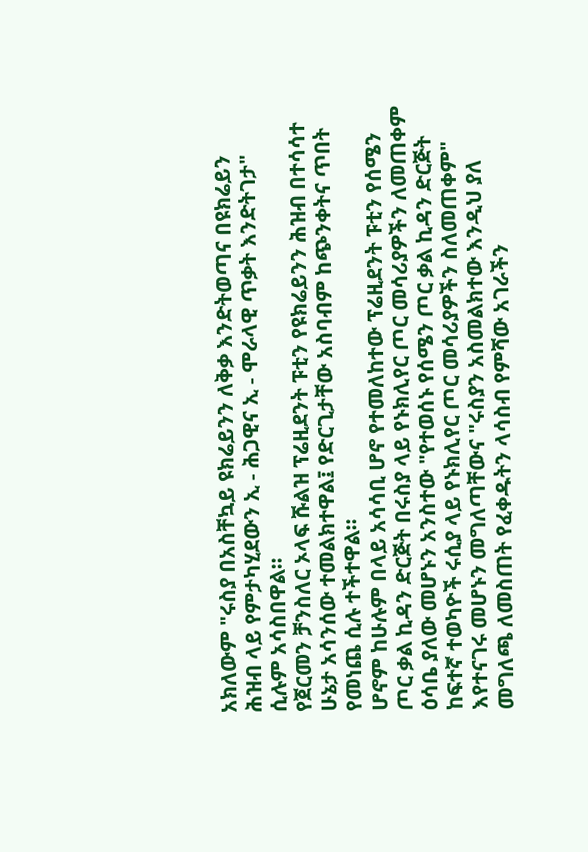አክለውም "ሩስያ በአስቸኳይ ዩክሬይንን ለቅቃ እንድትወጣና በዩክሬይን ሕዝብ ላይ የምታካሂደውን ኢ - ሕጋዊና ኢ - ሞራላዊ ጥቃት እንድትገታ" ሲሉም አሳስበዋል።
የጀርመን ቻንስለር ኦላፍ ሹልዝ ፕሬዚደንት ፑቲን የዩክሬይንን ሕዝብ በተሳሳተ ሁኔታ አሳንሰው ተመልክተዋል፤ የድርጊታቸው አስባብም ከጭንቀትና ጥበት የመነጨ ሲሉ ተችተዋል።
ሆኖም ከሁሉም በላይ አሳሳቢ ሆኖ የተመለከተው ፕሬዚደንት ፑቲን የሰሜን ጦር ቃል ኪዳን ድርጅት በሩስያ ላይ የኑክሊየር ጦር መሳሪያዎችን ለመጠቀም ዕሳቤ ያለው መሆኑን አንስተው "የተወሰኑ የሰሜን ጦር ቃል ኪዳን ድርጅት ከፍተኛ ተወካዮች ሩሲያ ላይ የኑክሊየር ጦር መሳሪያዎችን ስለመጠቀም" እየተናገሩ መሆኑን መግለጣቸውና "ሩስያን አስመልክተው እንዲህ ያለ መግለጫ ለመስጠት የፈቀዱትን ላሳስብ የምሻው አገራችን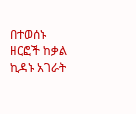በተወሰኑ ዘርፎች ከቃል ኪዳኑ አገራት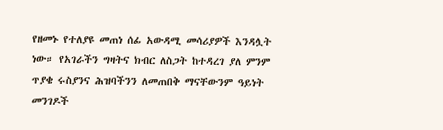የዘመኑ የተለያዩ መጠነ ሰፊ አውዳሚ መሳሪያዎች እንዳሏት ነው። የአገራችን ግዛትና ክብር ለስጋት ከተዳረገ ያለ ምንም ጥያቄ ሩስያንና ሕዝባችንን ለመጠበቅ ማናቸውንም ዓይነት መንገዶች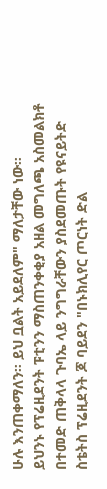ሁሉ እንጠቀማለን። ይህ ቧልት አይደለም" ማለታቸው ነው።
ይህንኑ የፕሬዚደንት ፑቲንን ማስጠንቀቂያ አዘል መግለጫ አስመልክቶ በተመድ ጠቅላላ ጉባኤ ላይ ንግግራቸውን ያስደመጡት የዩናይትድ ስቴትስ ፕሬዚደንት ጆ ባይደን "በኑክሊየር ጦርነት ድል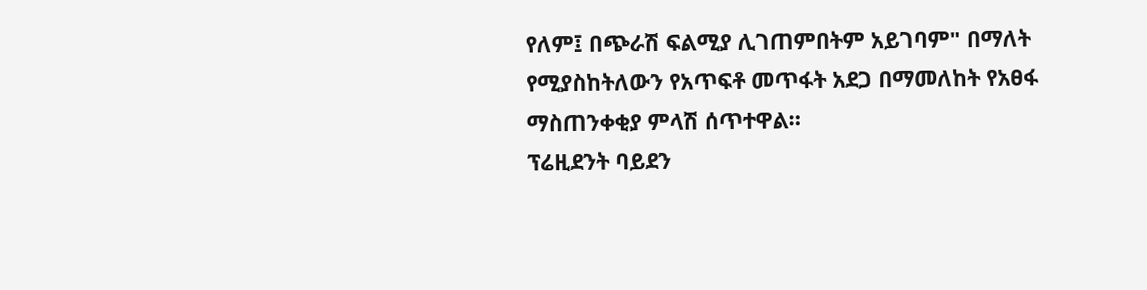የለም፤ በጭራሽ ፍልሚያ ሊገጠምበትም አይገባም" በማለት የሚያስከትለውን የአጥፍቶ መጥፋት አደጋ በማመለከት የአፀፋ ማስጠንቀቂያ ምላሽ ሰጥተዋል።
ፕሬዚደንት ባይደን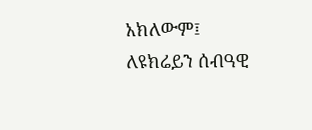አክለውም፤ ለዩክሬይን ሰብዓዊ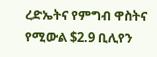ረድኤትና የምግብ ዋስትና የሚውል $2.9 ቢሊየን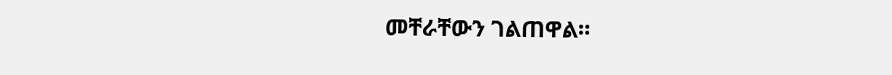መቸራቸውን ገልጠዋል።